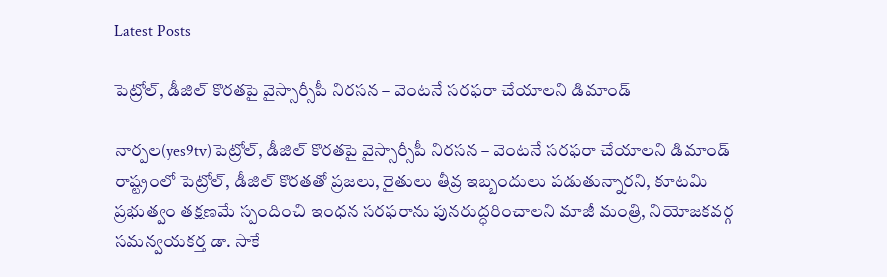Latest Posts

పెట్రోల్, డీజిల్ కొరతపై వైస్సార్సీపీ నిరసన – వెంటనే సరఫరా చేయాలని డిమాండ్

నార్పల(yes9tv)పెట్రోల్, డీజిల్ కొరతపై వైస్సార్సీపీ నిరసన – వెంటనే సరఫరా చేయాలని డిమాండ్
రాష్ట్రంలో పెట్రోల్, డీజిల్ కొరతతో ప్రజలు, రైతులు తీవ్ర ఇబ్బందులు పడుతున్నారని, కూటమి ప్రభుత్వం తక్షణమే స్పందించి ఇంధన సరఫరాను పునరుద్ధరించాలని మాజీ మంత్రి, నియోజకవర్గ సమన్వయకర్త డా. సాకే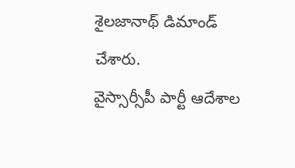శైలజానాథ్ డిమాండ్ చేశారు.
వైస్సార్సీపీ పార్టీ ఆదేశాల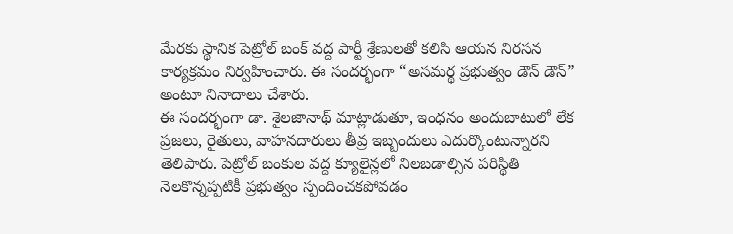మేరకు స్థానిక పెట్రోల్ బంక్ వద్ద పార్టీ శ్రేణులతో కలిసి ఆయన నిరసన కార్యక్రమం నిర్వహించారు. ఈ సందర్భంగా “అసమర్థ ప్రభుత్వం డౌన్ డౌన్” అంటూ నినాదాలు చేశారు.
ఈ సందర్భంగా డా. శైలజానాథ్ మాట్లాడుతూ, ఇంధనం అందుబాటులో లేక ప్రజలు, రైతులు, వాహనదారులు తీవ్ర ఇబ్బందులు ఎదుర్కొంటున్నారని తెలిపారు. పెట్రోల్ బంకుల వద్ద క్యూలైన్లలో నిలబడాల్సిన పరిస్థితి నెలకొన్నప్పటికీ ప్రభుత్వం స్పందించకపోవడం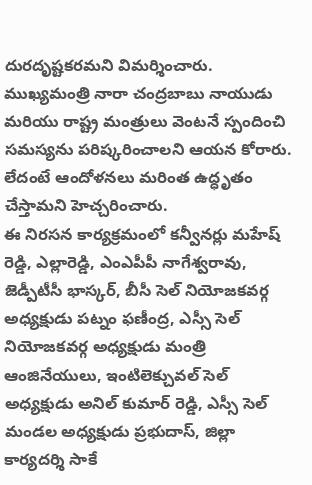దురదృష్టకరమని విమర్శించారు.
ముఖ్యమంత్రి నారా చంద్రబాబు నాయుడు మరియు రాష్ట్ర మంత్రులు వెంటనే స్పందించి సమస్యను పరిష్కరించాలని ఆయన కోరారు. లేదంటే ఆందోళనలు మరింత ఉద్ధృతం చేస్తామని హెచ్చరించారు.
ఈ నిరసన కార్యక్రమంలో కన్వీనర్లు మహేష్ రెడ్డి, ఎల్లారెడ్డి, ఎంఎపీపీ నాగేశ్వరావు, జెడ్పీటీసీ భాస్కర్, బీసీ సెల్ నియోజకవర్గ అధ్యక్షుడు పట్నం ఫణీంద్ర, ఎస్సీ సెల్ నియోజకవర్గ అధ్యక్షుడు మంత్రి ఆంజినేయులు, ఇంటిలెక్చువల్ సెల్ అధ్యక్షుడు అనిల్ కుమార్ రెడ్డి, ఎస్సీ సెల్ మండల అధ్యక్షుడు ప్రభుదాస్, జిల్లా కార్యదర్శి సాకే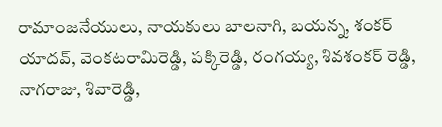రామాంజనేయులు, నాయకులు బాలనాగి, బయన్న, శంకర్ యాదవ్, వెంకటరామిరెడ్డి, పక్కిరెడ్డి, రంగయ్య, శివశంకర్ రెడ్డి, నాగరాజు, శివారెడ్డి,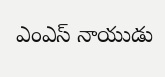ఎంఎస్ నాయుడు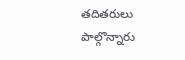తదితరులు పాల్గొన్నారు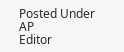Posted Under AP
Editor